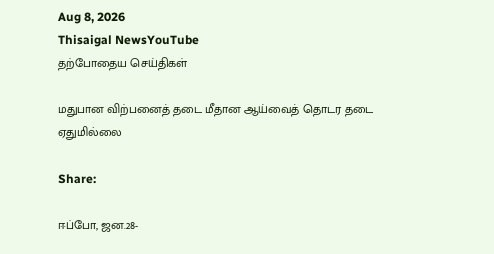Aug 8, 2026
Thisaigal NewsYouTube
தற்போதைய செய்திகள்

மதுபான விற்பனைத் தடை மீதான ஆய்வைத் தொடர தடை ஏதுமில்லை

Share:

ஈப்போ, ஜன.28-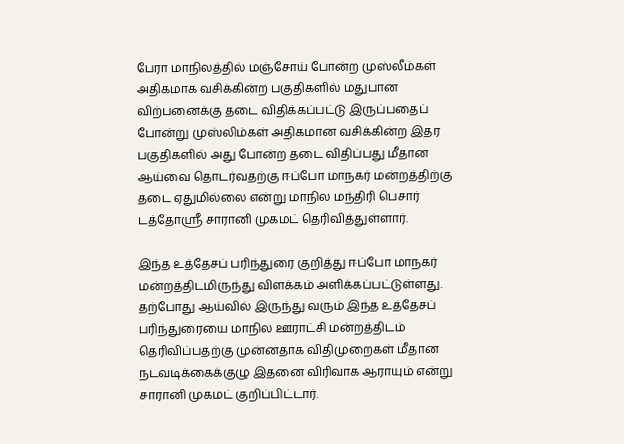பேரா மாநிலத்தில் மஞ்சோய் போன்ற முஸ்லீம்கள் அதிகமாக வசிக்கின்ற பகுதிகளில் மதுபான விற்பனைக்கு தடை விதிக்கப்பட்டு இருப்பதைப் போன்று முஸ்லிம்கள் அதிகமான வசிக்கின்ற இதர பகுதிகளில் அது போன்ற தடை விதிப்பது மீதான ஆய்வை தொடர்வதற்கு ஈப்போ மாநகர் மன்றத்திற்கு தடை ஏதுமில்லை என்று மாநில மந்திரி பெசார் டத்தோஶ்ரீ சாரானி முகமட் தெரிவித்துள்ளார்.

இந்த உத்தேசப் பரிந்துரை குறித்து ஈப்போ மாநகர் மன்றத்திடமிருந்து விளக்கம் அளிக்கப்பட்டுள்ளது. தற்போது ஆய்வில் இருந்து வரும் இந்த உத்தேசப் பரிந்துரையை மாநில ஊராட்சி மன்றத்திடம் தெரிவிப்பதற்கு முன்னதாக விதிமுறைகள் மீதான நடவடிக்கைக்குழு இதனை விரிவாக ஆராயும் என்று சாரானி முகமட் குறிப்பிட்டார்.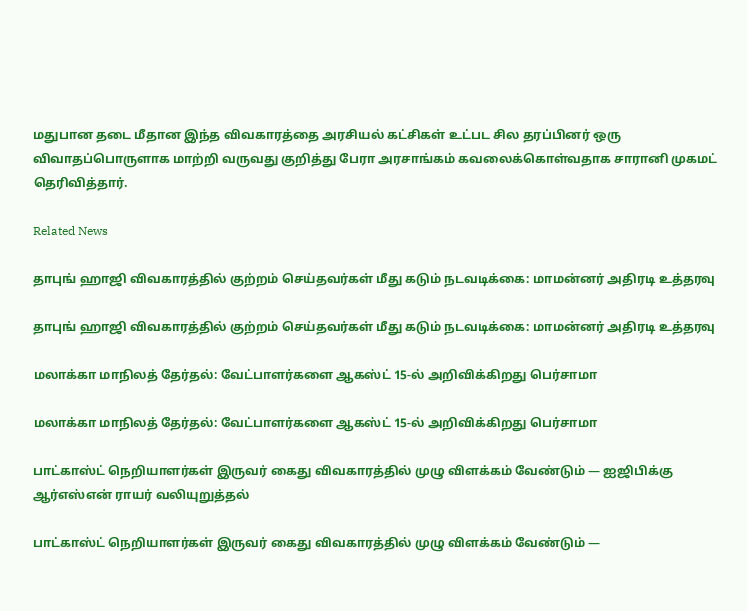மதுபான தடை மீதான இந்த விவகாரத்தை அரசியல் கட்சிகள் உட்பட சில தரப்பினர் ஒரு விவாதப்பொருளாக மாற்றி வருவது குறித்து பேரா அரசாங்கம் கவலைக்கொள்வதாக சாரானி முகமட் தெரிவித்தார்.

Related News

தாபுங் ஹாஜி விவகாரத்தில் குற்றம் செய்தவர்கள் மீது கடும் நடவடிக்கை: மாமன்னர் அதிரடி உத்தரவு

தாபுங் ஹாஜி விவகாரத்தில் குற்றம் செய்தவர்கள் மீது கடும் நடவடிக்கை: மாமன்னர் அதிரடி உத்தரவு

மலாக்கா மாநிலத் தேர்தல்: வேட்பாளர்களை ஆகஸ்ட் 15-ல் அறிவிக்கிறது பெர்சாமா

மலாக்கா மாநிலத் தேர்தல்: வேட்பாளர்களை ஆகஸ்ட் 15-ல் அறிவிக்கிறது பெர்சாமா

பாட்காஸ்ட் நெறியாளர்கள் இருவர் கைது விவகாரத்தில் முழு விளக்கம் வேண்டும் — ஐஜிபிக்கு ஆர்எஸ்என் ராயர் வலியுறுத்தல்

பாட்காஸ்ட் நெறியாளர்கள் இருவர் கைது விவகாரத்தில் முழு விளக்கம் வேண்டும் —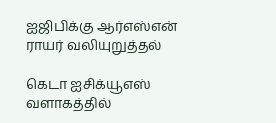ஐஜிபிக்கு ஆர்எஸ்என் ராயர் வலியுறுத்தல்

கெடா ஐசிக்யூஎஸ் வளாகத்தில்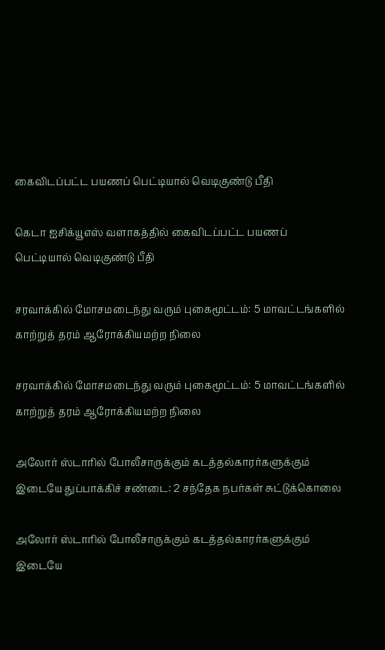கைவிடப்பட்ட பயணப் பெட்டியால் வெடிகுண்டு பீதி

கெடா ஐசிக்யூஎஸ் வளாகத்தில் கைவிடப்பட்ட பயணப் பெட்டியால் வெடிகுண்டு பீதி

சரவாக்கில் மோசமடைந்து வரும் புகைமூட்டம்: 5 மாவட்டங்களில் காற்றுத் தரம் ஆரோக்கியமற்ற நிலை

சரவாக்கில் மோசமடைந்து வரும் புகைமூட்டம்: 5 மாவட்டங்களில் காற்றுத் தரம் ஆரோக்கியமற்ற நிலை

அலோர் ஸ்டாரில் போலீசாருக்கும் கடத்தல்காரர்களுக்கும் இடையே துப்பாக்கிச் சண்டை: 2 சந்தேக நபர்கள் சுட்டுக்கொலை

அலோர் ஸ்டாரில் போலீசாருக்கும் கடத்தல்காரர்களுக்கும் இடையே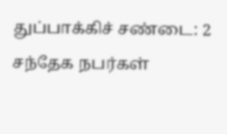துப்பாக்கிச் சண்டை: 2 சந்தேக நபர்கள்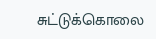சுட்டுக்கொலை